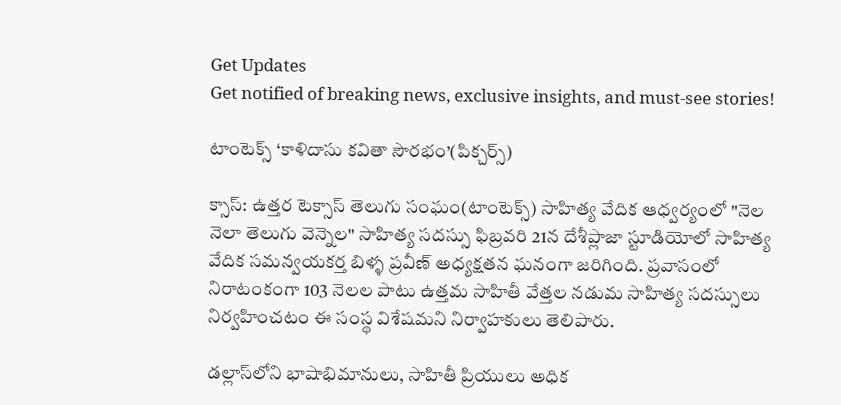Get Updates
Get notified of breaking news, exclusive insights, and must-see stories!

టాంటెక్స్ ‘కాళిదాసు కవితా సౌరభం’(పిక్చర్స్)

క్సాస్: ఉత్తర టెక్సాస్ తెలుగు సంఘం(టాంటెక్స్) సాహిత్య వేదిక ఆధ్వర్యంలో "నెల నెలా తెలుగు వెన్నెల" సాహిత్య సదస్సు ఫిబ్రవరి 21న దేశీప్లాజా స్టూడియోలో సాహిత్య వేదిక సమన్వయకర్త బిళ్ళ ప్రవీణ్ అధ్యక్షతన ఘనంగా జరిగింది. ప్రవాసంలో నిరాటంకంగా 103 నెలల పాటు ఉత్తమ సాహితీ వేత్తల నడుమ సాహిత్య సదస్సులు నిర్వహించటం ఈ సంస్థ విశేషమని నిర్వాహకులు తెలిపారు.

డల్లాస్‌లోని భాషాభిమానులు, సాహితీ ప్రియులు అధిక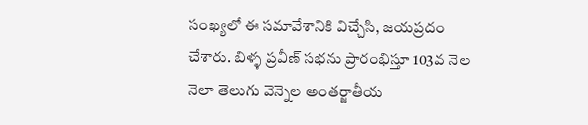సంఖ్యలో ఈ సమావేశానికి విచ్చేసి, జయప్రదం చేశారు. బిళ్ళ ప్రవీణ్ సభను ప్రారంభిస్తూ 103వ నెల నెలా తెలుగు వెన్నెల అంతర్జాతీయ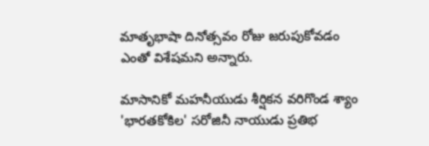మాతృభాషా దినోత్సవం రోజు జరుపుకోవడం ఎంతో విశేషమని అన్నారు.

మాసానికో మహనీయుడు శీర్షికన వరిగొండ శ్యాం 'భారతకోకిల' సరోజినీ నాయుడు ప్రతిభ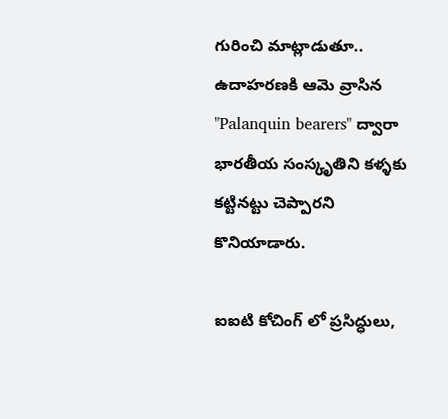గురించి మాట్లాడుతూ.. ఉదాహరణకి ఆమె వ్రాసిన "Palanquin bearers" ద్వారా భారతీయ సంస్కృతిని కళ్ళకు కట్టినట్టు చెప్పారని కొనియాడారు.

ఐఐటి కోచింగ్ లో ప్రసిద్ధులు,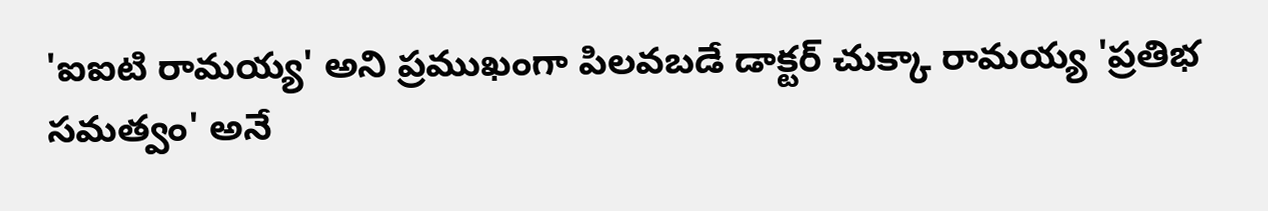'ఐఐటి రామయ్య' అని ప్రముఖంగా పిలవబడే డాక్టర్ చుక్కా రామయ్య 'ప్రతిభ సమత్వం' అనే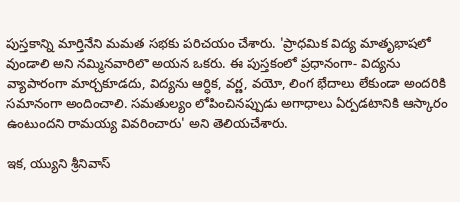పుస్తకాన్ని మార్తినేని మమత సభకు పరిచయం చేశారు. 'ప్రాధమిక విద్య మాతృభాషలో వుండాలి అని నమ్మినవారిలొ అయన ఒకరు. ఈ పుస్తకంలో ప్రధానంగా- విద్యను వ్యాపారంగా మార్చకూడదు, విద్యను ఆర్ధిక, వర్ణ, వయో, లింగ భేదాలు లేకుండా అందరికి సమానంగా అందించాలి. సమతుల్యం లోపించినప్పుడు అగాధాలు ఏర్పడటానికి ఆస్కారం ఉంటుందని రామయ్య వివరించారు' అని తెలియచేశారు.

ఇక, య్యుని శ్రీనివాస్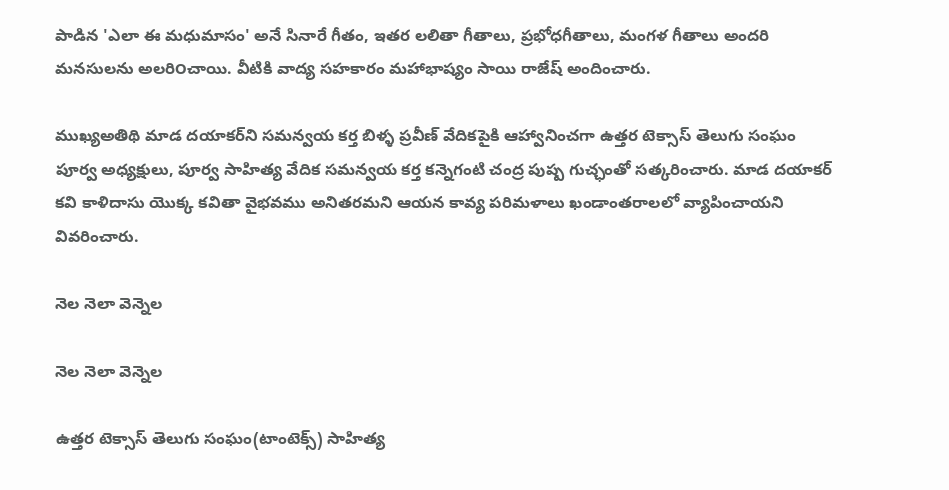పాడిన 'ఎలా ఈ మధుమాసం' అనే సినారే గీతం, ఇతర లలితా గీతాలు, ప్రభోధగీతాలు, మంగళ గీతాలు అందరి మనసులను అలరి౦చాయి. వీటికి వాద్య సహకారం మహాభాష్యం సాయి రాజేష్ అందించారు.

ముఖ్యఅతిథి మాడ దయాకర్‌ని సమన్వయ కర్త బిళ్ళ ప్రవీణ్ వేదికపైకి ఆహ్వానించగా ఉత్తర టెక్సాస్ తెలుగు సంఘం పూర్వ అధ్యక్షులు, పూర్వ సాహిత్య వేదిక సమన్వయ కర్త కన్నెగంటి చంద్ర పుష్ప గుచ్ఛంతో సత్కరించారు. మాడ దయాకర్ కవి కాళిదాసు యొక్క కవితా వైభవము అనితరమని ఆయన కావ్య పరిమళాలు ఖండాంతరాలలో వ్యాపించాయని వివరించారు.

నెల నెలా వెన్నెల

నెల నెలా వెన్నెల

ఉత్తర టెక్సాస్ తెలుగు సంఘం(టాంటెక్స్) సాహిత్య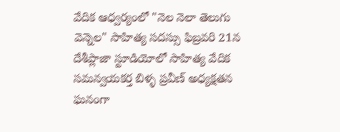వేదిక ఆధ్వర్యంలో "నెల నెలా తెలుగు వెన్నెల" సాహిత్య సదస్సు ఫిబ్రవరి 21న దేశీప్లాజా స్టూడియోలో సాహిత్య వేదిక సమన్వయకర్త బిళ్ళ ప్రవీణ్ అధ్యక్షతన ఘనంగా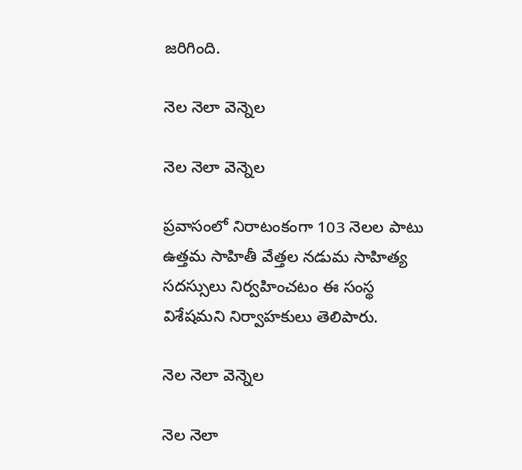జరిగింది.

నెల నెలా వెన్నెల

నెల నెలా వెన్నెల

ప్రవాసంలో నిరాటంకంగా 103 నెలల పాటు ఉత్తమ సాహితీ వేత్తల నడుమ సాహిత్య సదస్సులు నిర్వహించటం ఈ సంస్థ విశేషమని నిర్వాహకులు తెలిపారు.

నెల నెలా వెన్నెల

నెల నెలా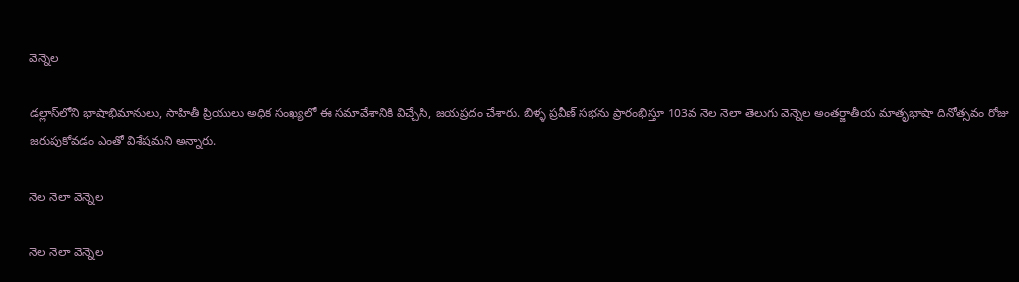వెన్నెల

డల్లాస్‌లోని భాషాభిమానులు, సాహితీ ప్రియులు అధిక సంఖ్యలో ఈ సమావేశానికి విచ్చేసి, జయప్రదం చేశారు. బిళ్ళ ప్రవీణ్ సభను ప్రారంభిస్తూ 103వ నెల నెలా తెలుగు వెన్నెల అంతర్జాతీయ మాతృభాషా దినోత్సవం రోజు జరుపుకోవడం ఎంతో విశేషమని అన్నారు.

నెల నెలా వెన్నెల

నెల నెలా వెన్నెల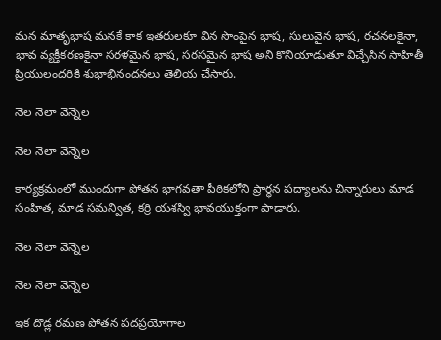మన మాతృభాష మనకే కాక ఇతరులకూ విన సొంపైన భాష, సులువైన భాష, రచనలకైనా, భావ వ్యక్తీకరణకైనా సరళమైన భాష, సరసమైన భాష అని కొనియాడుతూ విచ్చేసిన సాహితీ ప్రియులందరికి శుభాభినందనలు తెలియ చేసారు.

నెల నెలా వెన్నెల

నెల నెలా వెన్నెల

కార్యక్రమంలో ముందుగా పోతన భాగవతా పీఠికలోని ప్రార్ధన పద్యాలను చిన్నారులు మాడ సంహిత, మాడ సమన్విత, కర్రి యశస్వి భావయుక్తంగా పాడారు.

నెల నెలా వెన్నెల

నెల నెలా వెన్నెల

ఇక దొడ్ల రమణ పోతన పదప్రయోగాల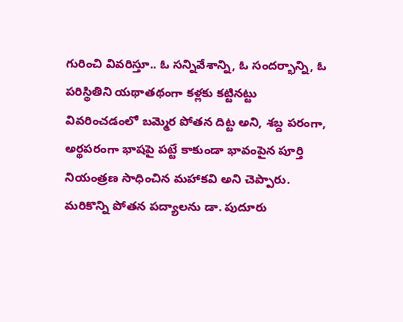గురించి వివరిస్తూ.. ఓ సన్నివేశాన్ని, ఓ సందర్భాన్ని, ఓ పరిస్థితిని యథాతథంగా కళ్లకు కట్టినట్టు వివరించడంలో బమ్మెర పోతన దిట్ట అని, శబ్ద పరంగా, అర్థపరంగా భాషపై పట్టే కాకుండా భావంపైన పూర్తి నియంత్రణ సాధించిన మహాకవి అని చెప్పారు. మరికొన్ని పోతన పద్యాలను డా. పుదూరు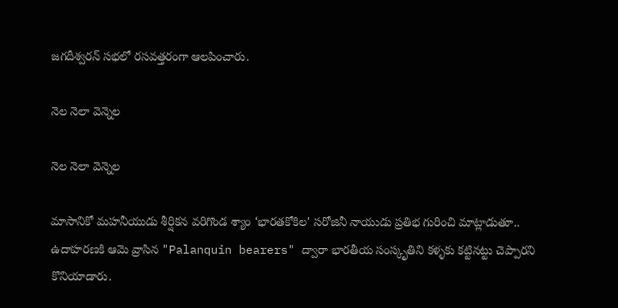జగదీశ్వరన్ సభలో రసవత్తరంగా ఆలపించారు.

నెల నెలా వెన్నెల

నెల నెలా వెన్నెల

మాసానికో మహనీయుడు శీర్షికన వరిగొండ శ్యాం ‘భారతకోకిల' సరోజినీ నాయుడు ప్రతిభ గురించి మాట్లాడుతూ.. ఉదాహరణకి ఆమె వ్రాసిన "Palanquin bearers" ద్వారా భారతీయ సంస్కృతిని కళ్ళకు కట్టినట్టు చెప్పారని కొనియాడారు.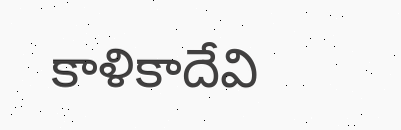కాళికాదేవి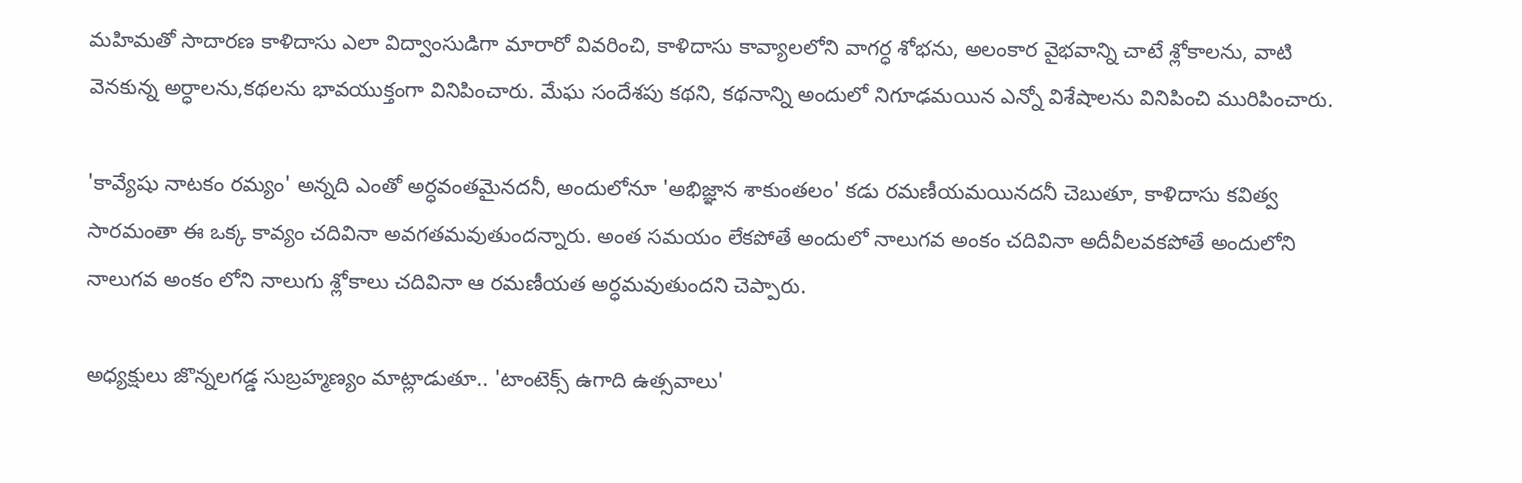మహిమతో సాదారణ కాళిదాసు ఎలా విద్వాంసుడిగా మారారో వివరించి, కాళిదాసు కావ్యాలలోని వాగర్ధ శోభను, అలంకార వైభవాన్ని చాటే శ్లోకాలను, వాటి వెనకున్న అర్ధాలను,కథలను భావయుక్తంగా వినిపించారు. మేఘ సందేశపు కథని, కథనాన్ని అందులో నిగూఢమయిన ఎన్నో విశేషాలను వినిపించి మురిపించారు.

'కావ్యేషు నాటకం రమ్యం' అన్నది ఎంతో అర్ధవంతమైనదనీ, అందులోనూ 'అభిజ్ఞాన శాకుంతలం' కడు రమణీయమయినదనీ చెబుతూ, కాళిదాసు కవిత్వ సారమంతా ఈ ఒక్క కావ్యం చదివినా అవగతమవుతుందన్నారు. అంత సమయం లేకపోతే అందులో నాలుగవ అంకం చదివినా అదీవీలవకపోతే అందులోని నాలుగవ అంకం లోని నాలుగు శ్లోకాలు చదివినా ఆ రమణీయత అర్ధమవుతుందని చెప్పారు.

అధ్యక్షులు జొన్నలగడ్డ సుబ్రహ్మణ్యం మాట్లాడుతూ.. 'టాంటెక్స్ ఉగాది ఉత్సవాలు'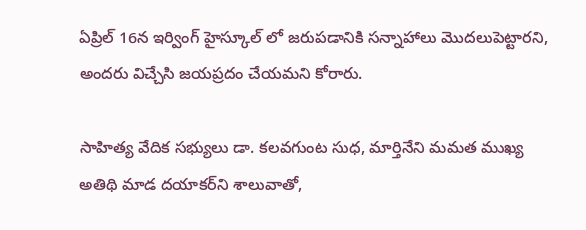ఏప్రిల్ 16న ఇర్వింగ్ హైస్కూల్ లో జరుపడానికి సన్నాహాలు మొదలుపెట్టారని, అందరు విచ్చేసి జయప్రదం చేయమని కోరారు.

సాహిత్య వేదిక సభ్యులు డా. కలవగుంట సుధ, మార్తినేని మమత ముఖ్య అతిథి మాడ దయాకర్‌ని శాలువాతో,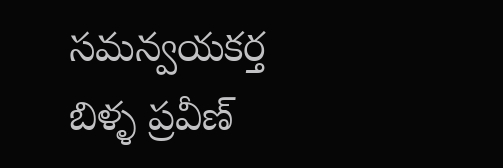సమన్వయకర్త బిళ్ళ ప్రవీణ్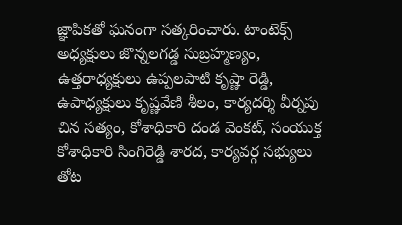జ్ఞాపికతో ఘనంగా సత్కరించారు. టాంటెక్స్ అధ్యక్షులు జొన్నలగడ్డ సుబ్రహ్మణ్యం, ఉత్తరాధ్యక్షులు ఉప్పలపాటి కృష్ణా రెడ్డి, ఉపాధ్యక్షులు కృష్ణవేణి శీలం, కార్యదర్శి వీర్నపు చిన సత్యం, కోశాధికారి దండ వెంకట్, సంయుక్త కోశాధికారి సింగిరెడ్డి శారద, కార్యవర్గ సభ్యులు తోట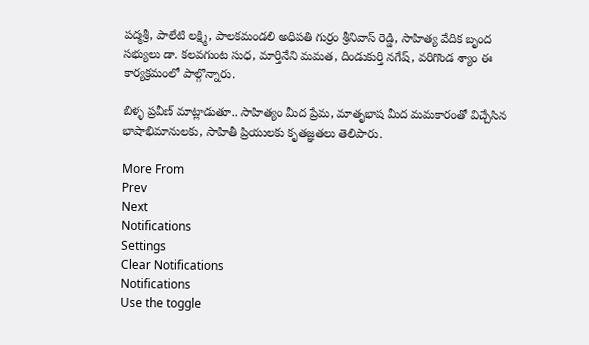పద్మశ్రీ, పాలేటి లక్ష్మి, పాలకమండలి అధిపతి గుర్రం శ్రీనివాస్ రెడ్డి, సాహిత్య వేదిక బృంద సభ్యులు డా. కలవగుంట సుధ, మార్తినేని మమత, దిండుకుర్తి నగేష్, వరిగొండ శ్యాం ఈ కార్యక్రమంలో పాల్గొన్నారు.

బిళ్ళ ప్రవీణ్ మాట్లాడుతూ.. సాహిత్యం మీద ప్రేమ, మాతృభాష మీద మమకారంతో విచ్చేసిన భాషాభిమానులకు, సాహితీ ప్రియులకు కృతజ్ఞతలు తెలిపారు.

More From
Prev
Next
Notifications
Settings
Clear Notifications
Notifications
Use the toggle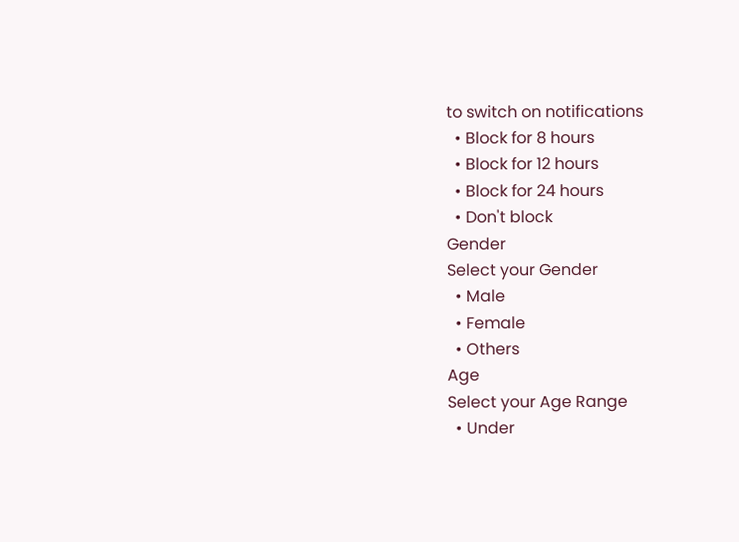to switch on notifications
  • Block for 8 hours
  • Block for 12 hours
  • Block for 24 hours
  • Don't block
Gender
Select your Gender
  • Male
  • Female
  • Others
Age
Select your Age Range
  • Under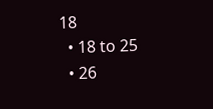18
  • 18 to 25
  • 26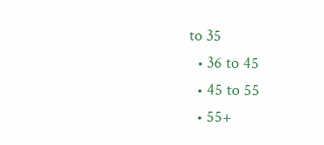to 35
  • 36 to 45
  • 45 to 55
  • 55+